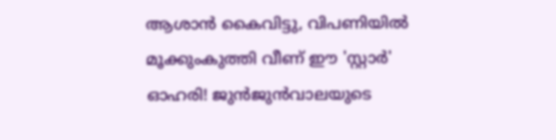ആശാന്‍ കൈവിട്ടു, വിപണിയില്‍ മൂക്കുംകുത്തി വീണ് ഈ 'സ്റ്റാര്‍' ഓഹരി! ജുന്‍ജുന്‍വാലയുടെ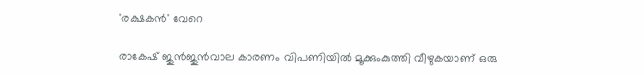'രക്ഷകന്‍' വേറെ

രാകേഷ് ജുന്‍ജുന്‍വാല കാരണം വിപണിയില്‍ മൂക്കുംകുത്തി വീഴുകയാണ് ഒരു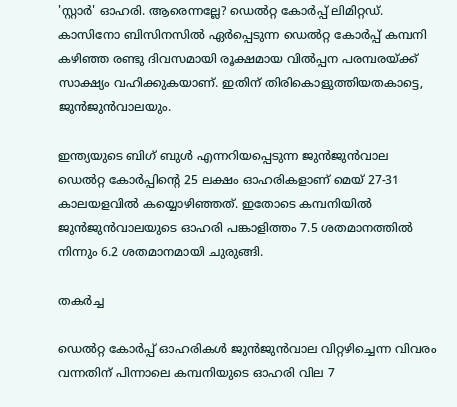'സ്റ്റാര്‍' ഓഹരി. ആരെന്നല്ലേ? ഡെല്‍റ്റ കോര്‍പ്പ് ലിമിറ്റഡ്. കാസിനോ ബിസിനസില്‍ ഏര്‍പ്പെടുന്ന ഡെല്‍റ്റ കോര്‍പ്പ് കമ്പനി കഴിഞ്ഞ രണ്ടു ദിവസമായി രൂക്ഷമായ വില്‍പ്പന പരമ്പരയ്ക്ക് സാക്ഷ്യം വഹിക്കുകയാണ്. ഇതിന് തിരികൊളുത്തിയതകാട്ടെ, ജുന്‍ജുന്‍വാലയും.

ഇന്ത്യയുടെ ബിഗ് ബുള്‍ എന്നറിയപ്പെടുന്ന ജുന്‍ജുന്‍വാല ഡെല്‍റ്റ കോര്‍പ്പിന്റെ 25 ലക്ഷം ഓഹരികളാണ് മെയ് 27-31 കാലയളവില്‍ കയ്യൊഴിഞ്ഞത്. ഇതോടെ കമ്പനിയില്‍ ജുന്‍ജുന്‍വാലയുടെ ഓഹരി പങ്കാളിത്തം 7.5 ശതമാനത്തില്‍ നിന്നും 6.2 ശതമാനമായി ചുരുങ്ങി.

തകർച്ച

ഡെല്‍റ്റ കോര്‍പ്പ് ഓഹരികള്‍ ജുന്‍ജുന്‍വാല വിറ്റഴിച്ചെന്ന വിവരം വന്നതിന് പിന്നാലെ കമ്പനിയുടെ ഓഹരി വില 7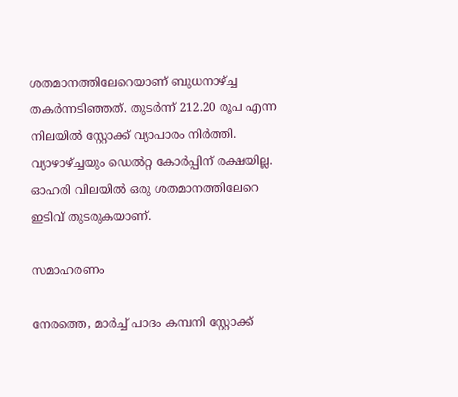ശതമാനത്തിലേറെയാണ് ബുധനാഴ്ച്ച തകര്‍ന്നടിഞ്ഞത്. തുടര്‍ന്ന് 212.20 രൂപ എന്ന നിലയില്‍ സ്റ്റോക്ക് വ്യാപാരം നിര്‍ത്തി. വ്യാഴാഴ്ച്ചയും ഡെല്‍റ്റ കോര്‍പ്പിന് രക്ഷയില്ല. ഓഹരി വിലയില്‍ ഒരു ശതമാനത്തിലേറെ ഇടിവ് തുടരുകയാണ്.

സമാഹരണം

നേരത്തെ, മാര്‍ച്ച് പാദം കമ്പനി സ്റ്റോക്ക്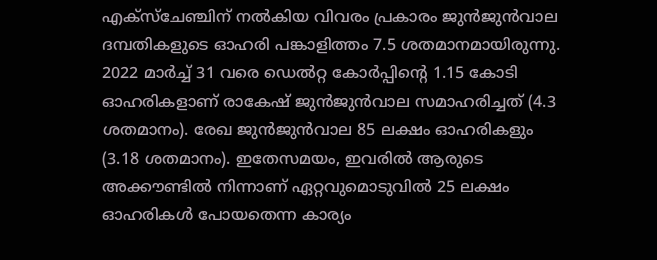എക്‌സ്‌ചേഞ്ചിന് നല്‍കിയ വിവരം പ്രകാരം ജുന്‍ജുന്‍വാല ദമ്പതികളുടെ ഓഹരി പങ്കാളിത്തം 7.5 ശതമാനമായിരുന്നു. 2022 മാര്‍ച്ച് 31 വരെ ഡെല്‍റ്റ കോര്‍പ്പിന്റെ 1.15 കോടി ഓഹരികളാണ് രാകേഷ് ജുന്‍ജുന്‍വാല സമാഹരിച്ചത് (4.3 ശതമാനം). രേഖ ജുന്‍ജുന്‍വാല 85 ലക്ഷം ഓഹരികളും (3.18 ശതമാനം). ഇതേസമയം, ഇവരില്‍ ആരുടെ അക്കൗണ്ടില്‍ നിന്നാണ് ഏറ്റവുമൊടുവില്‍ 25 ലക്ഷം ഓഹരികള്‍ പോയതെന്ന കാര്യം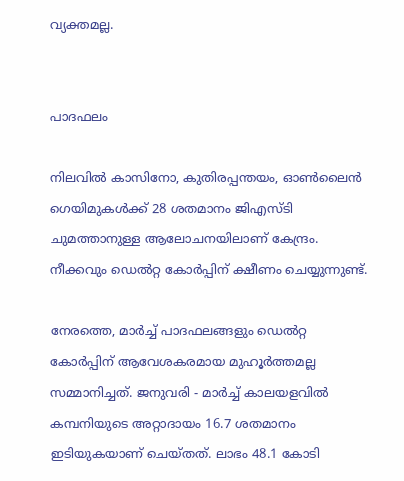വ്യക്തമല്ല.


പാദഫലം

നിലവില്‍ കാസിനോ, കുതിരപ്പന്തയം, ഓണ്‍ലൈന്‍ ഗെയിമുകള്‍ക്ക് 28 ശതമാനം ജിഎസ്ടി ചുമത്താനുള്ള ആലോചനയിലാണ് കേന്ദ്രം. നീക്കവും ഡെല്‍റ്റ കോര്‍പ്പിന് ക്ഷീണം ചെയ്യുന്നുണ്ട്.

നേരത്തെ, മാര്‍ച്ച് പാദഫലങ്ങളും ഡെല്‍റ്റ കോര്‍പ്പിന് ആവേശകരമായ മുഹൂര്‍ത്തമല്ല സമ്മാനിച്ചത്. ജനുവരി - മാര്‍ച്ച് കാലയളവില്‍ കമ്പനിയുടെ അറ്റാദായം 16.7 ശതമാനം ഇടിയുകയാണ് ചെയ്തത്. ലാഭം 48.1 കോടി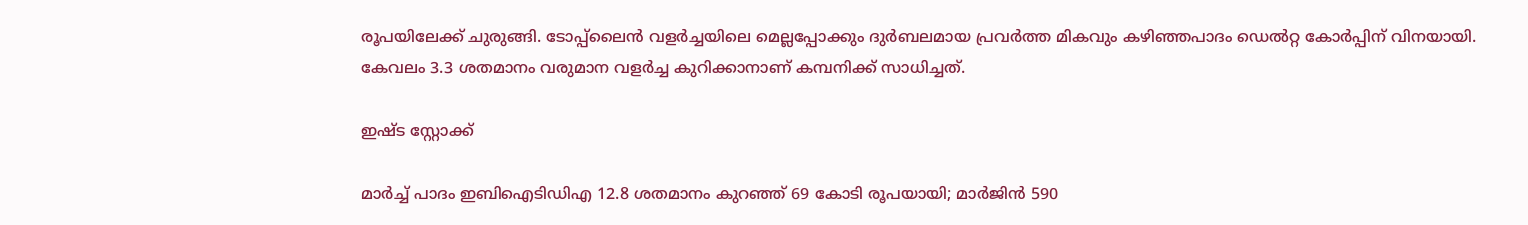രൂപയിലേക്ക് ചുരുങ്ങി. ടോപ്പ്‌ലൈന്‍ വളര്‍ച്ചയിലെ മെല്ലപ്പോക്കും ദുര്‍ബലമായ പ്രവര്‍ത്ത മികവും കഴിഞ്ഞപാദം ഡെല്‍റ്റ കോര്‍പ്പിന് വിനയായി. കേവലം 3.3 ശതമാനം വരുമാന വളര്‍ച്ച കുറിക്കാനാണ് കമ്പനിക്ക് സാധിച്ചത്.

ഇഷ്ട സ്റ്റോക്ക്

മാര്‍ച്ച് പാദം ഇബിഐടിഡിഎ 12.8 ശതമാനം കുറഞ്ഞ് 69 കോടി രൂപയായി; മാര്‍ജിന്‍ 590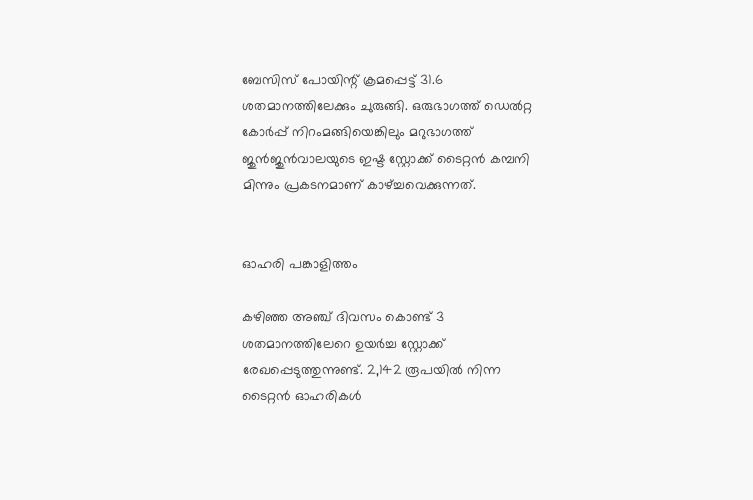ബേസിസ് പോയിന്റ് ക്രമപ്പെട്ട് 31.6 ശതമാനത്തിലേക്കും ചുരുങ്ങി. ഒരുഭാഗത്ത് ഡെല്‍റ്റ കോര്‍പ്പ് നിറംമങ്ങിയെങ്കിലും മറുഭാഗത്ത് ജുന്‍ജുന്‍വാലയുടെ ഇഷ്ട സ്റ്റോക്ക് ടൈറ്റന്‍ കമ്പനി മിന്നും പ്രകടനമാണ് കാഴ്ച്ചവെക്കുന്നത്.


ഓഹരി പങ്കാളിത്തം

കഴിഞ്ഞ അഞ്ച് ദിവസം കൊണ്ട് 3 ശതമാനത്തിലേറെ ഉയര്‍ച്ച സ്റ്റോക്ക് രേഖപ്പെടുത്തുന്നുണ്ട്. 2,142 രൂപയില്‍ നിന്ന ടൈറ്റന്‍ ഓഹരികള്‍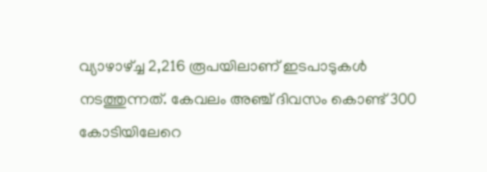വ്യാഴാഴ്ച്ച 2,216 രൂപയിലാണ് ഇടപാടുകള്‍ നടത്തുന്നത്. കേവലം അഞ്ച് ദിവസം കൊണ്ട് 300 കോടിയിലേറെ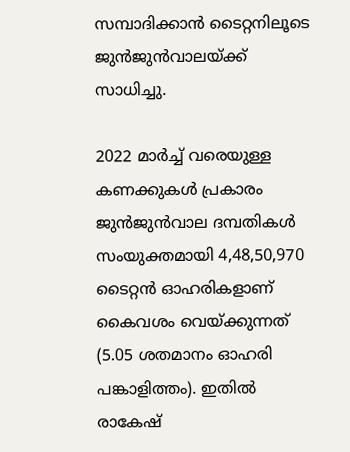സമ്പാദിക്കാന്‍ ടൈറ്റനിലൂടെ ജുന്‍ജുന്‍വാലയ്ക്ക് സാധിച്ചു.

2022 മാര്‍ച്ച് വരെയുള്ള കണക്കുകള്‍ പ്രകാരം ജുന്‍ജുന്‍വാല ദമ്പതികള്‍ സംയുക്തമായി 4,48,50,970 ടൈറ്റന്‍ ഓഹരികളാണ് കൈവശം വെയ്ക്കുന്നത് (5.05 ശതമാനം ഓഹരി പങ്കാളിത്തം). ഇതില്‍ രാകേഷ്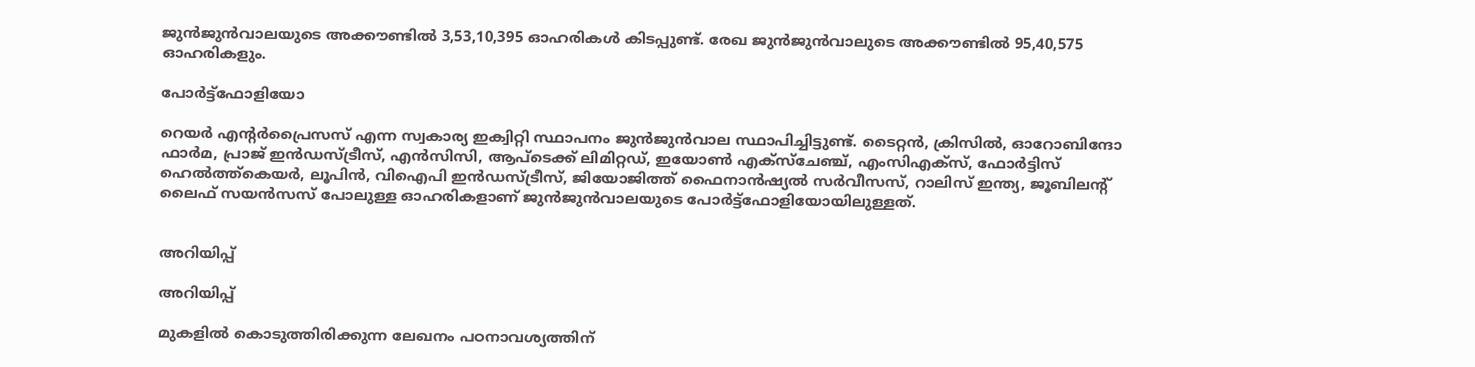ജുന്‍ജുന്‍വാലയുടെ അക്കൗണ്ടില്‍ 3,53,10,395 ഓഹരികള്‍ കിടപ്പുണ്ട്. രേഖ ജുന്‍ജുന്‍വാലുടെ അക്കൗണ്ടില്‍ 95,40,575 ഓഹരികളും.

പോർട്ട്ഫോളിയോ

റെയര്‍ എന്റര്‍പ്രൈസസ് എന്ന സ്വകാര്യ ഇക്വിറ്റി സ്ഥാപനം ജുന്‍ജുന്‍വാല സ്ഥാപിച്ചിട്ടുണ്ട്. ടൈറ്റന്‍, ക്രിസില്‍, ഓറോബിന്ദോ ഫാര്‍മ, പ്രാജ് ഇന്‍ഡസ്ട്രീസ്, എന്‍സിസി, ആപ്‌ടെക്ക് ലിമിറ്റഡ്, ഇയോണ്‍ എക്‌സ്‌ചേഞ്ച്, എംസിഎക്‌സ്, ഫോര്‍ട്ടിസ് ഹെല്‍ത്ത്‌കെയര്‍, ലൂപിന്‍, വിഐപി ഇന്‍ഡസ്ട്രീസ്, ജിയോജിത്ത് ഫൈനാന്‍ഷ്യല്‍ സര്‍വീസസ്, റാലിസ് ഇന്ത്യ, ജൂബിലന്റ് ലൈഫ് സയന്‍സസ് പോലുള്ള ഓഹരികളാണ് ജുന്‍ജുന്‍വാലയുടെ പോര്‍ട്ട്‌ഫോളിയോയിലുള്ളത്.


അറിയിപ്പ്

അറിയിപ്പ്

മുകളില്‍ കൊടുത്തിരിക്കുന്ന ലേഖനം പഠനാവശ്യത്തിന്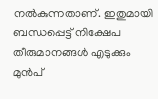നല്‍കുന്നതാണ്. ഇതുമായി ബന്ധപ്പെട്ട് നിക്ഷേപ തീരുമാനങ്ങള്‍ എടുക്കും മുന്‍പ്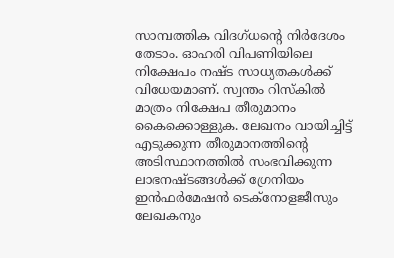സാമ്പത്തിക വിദഗ്ധന്റെ നിര്‍ദേശം തേടാം. ഓഹരി വിപണിയിലെ നിക്ഷേപം നഷ്ട സാധ്യതകള്‍ക്ക് വിധേയമാണ്. സ്വന്തം റിസ്‌കില്‍ മാത്രം നിക്ഷേപ തീരുമാനം കൈക്കൊള്ളുക. ലേഖനം വായിച്ചിട്ട് എടുക്കുന്ന തീരുമാനത്തിന്റെ അടിസ്ഥാനത്തില്‍ സംഭവിക്കുന്ന ലാഭനഷ്ടങ്ങള്‍ക്ക് ഗ്രേനിയം ഇന്‍ഫര്‍മേഷന്‍ ടെക്നോളജീസും ലേഖകനും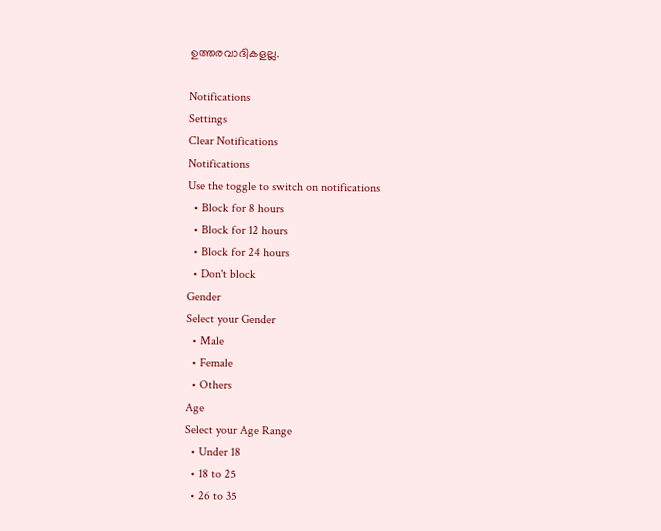ഉത്തരവാദികളല്ല.

Notifications
Settings
Clear Notifications
Notifications
Use the toggle to switch on notifications
  • Block for 8 hours
  • Block for 12 hours
  • Block for 24 hours
  • Don't block
Gender
Select your Gender
  • Male
  • Female
  • Others
Age
Select your Age Range
  • Under 18
  • 18 to 25
  • 26 to 35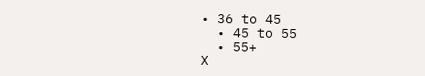• 36 to 45
  • 45 to 55
  • 55+
X